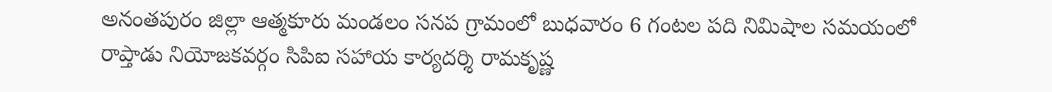అనంతపురం జిల్లా ఆత్మకూరు మండలం సనప గ్రామంలో బుధవారం 6 గంటల పది నిమిషాల సమయంలో రాప్తాడు నియోజకవర్గం సిపిఐ సహాయ కార్యదర్శి రామకృష్ణ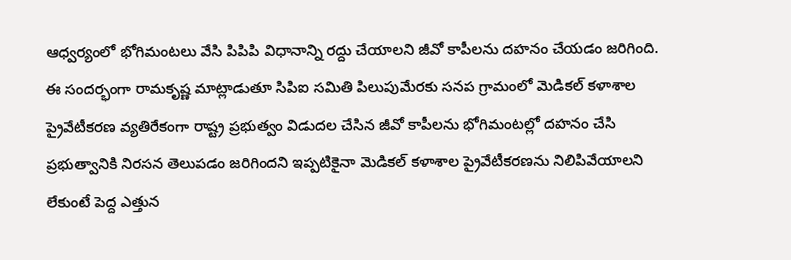ఆధ్వర్యంలో భోగిమంటలు వేసి పిపిపి విధానాన్ని రద్దు చేయాలని జీవో కాపీలను దహనం చేయడం జరిగింది. ఈ సందర్భంగా రామకృష్ణ మాట్లాడుతూ సిపిఐ సమితి పిలుపుమేరకు సనప గ్రామంలో మెడికల్ కళాశాల ప్రైవేటీకరణ వ్యతిరేకంగా రాష్ట్ర ప్రభుత్వం విడుదల చేసిన జీవో కాపీలను భోగిమంటల్లో దహనం చేసి ప్రభుత్వానికి నిరసన తెలుపడం జరిగిందని ఇప్పటికైనా మెడికల్ కళాశాల ప్రైవేటీకరణను నిలిపివేయాలని లేకుంటే పెద్ద ఎత్తున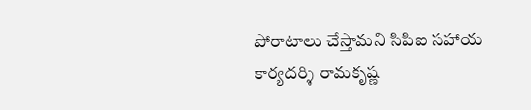పోరాటాలు చేస్తామని సిపిఐ సహాయ కార్యదర్శి రామకృష్ణ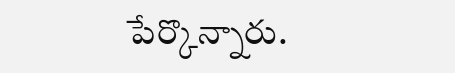పేర్కొన్నారు.